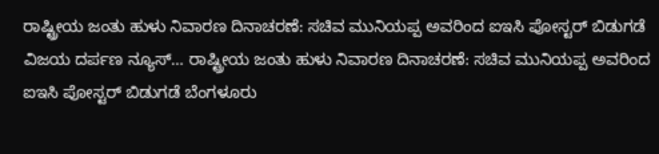ರಾಷ್ಟ್ರೀಯ ಜಂತು ಹುಳು ನಿವಾರಣ ದಿನಾಚರಣೆ: ಸಚಿವ ಮುನಿಯಪ್ಪ ಅವರಿಂದ ಐಇಸಿ ಪೋಸ್ಟರ್ ಬಿಡುಗಡೆ
ವಿಜಯ ದರ್ಪಣ ನ್ಯೂಸ್… ರಾಷ್ಟ್ರೀಯ ಜಂತು ಹುಳು ನಿವಾರಣ ದಿನಾಚರಣೆ: ಸಚಿವ ಮುನಿಯಪ್ಪ ಅವರಿಂದ ಐಇಸಿ ಪೋಸ್ಟರ್ ಬಿಡುಗಡೆ ಬೆಂಗಳೂರು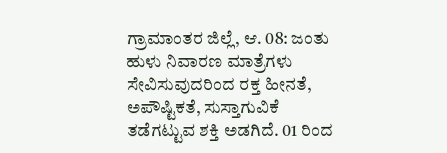ಗ್ರಾಮಾಂತರ ಜಿಲ್ಲೆ, ಆ. 08: ಜಂತು ಹುಳು ನಿವಾರಣ ಮಾತ್ರೆಗಳು ಸೇವಿಸುವುದರಿಂದ ರಕ್ತ ಹೀನತೆ, ಅಪೌಷ್ಟಿಕತೆ, ಸುಸ್ತಾಗುವಿಕೆ ತಡೆಗಟ್ಟುವ ಶಕ್ತಿ ಅಡಗಿದೆ. 01 ರಿಂದ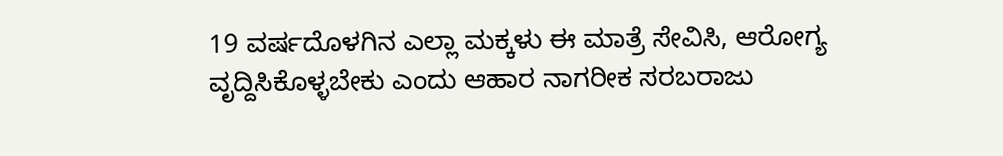19 ವರ್ಷದೊಳಗಿನ ಎಲ್ಲಾ ಮಕ್ಕಳು ಈ ಮಾತ್ರೆ ಸೇವಿಸಿ, ಆರೋಗ್ಯ ವೃದ್ದಿಸಿಕೊಳ್ಳಬೇಕು ಎಂದು ಆಹಾರ ನಾಗರೀಕ ಸರಬರಾಜು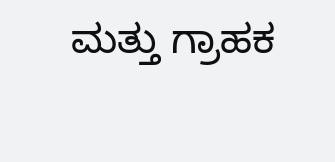ಮತ್ತು ಗ್ರಾಹಕ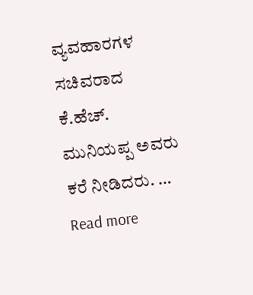ವ್ಯವಹಾರಗಳ ಸಚಿವರಾದ ಕೆ.ಹೆಚ್. ಮುನಿಯಪ್ಪ ಅವರು ಕರೆ ನೀಡಿದರು. … Read more